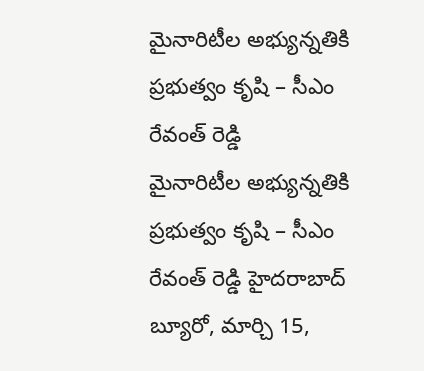మైనారిటీల అభ్యున్నతికి ప్రభుత్వం కృషి – సీఎం రేవంత్ రెడ్డి
మైనారిటీల అభ్యున్నతికి ప్రభుత్వం కృషి – సీఎం రేవంత్ రెడ్డి హైదరాబాద్ బ్యూరో, మార్చి 15,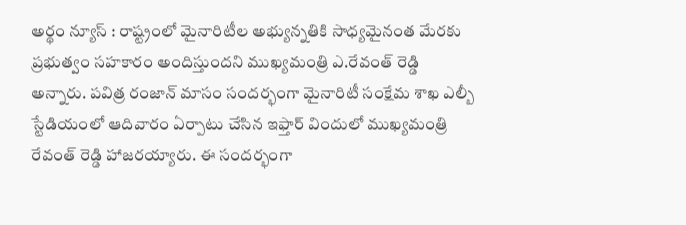అర్థం న్యూస్ : రాష్ట్రంలో మైనారిటీల అభ్యున్నతికి సాధ్యమైనంత మేరకు ప్రభుత్వం సహకారం అందిస్తుందని ముఖ్యమంత్రి ఎ.రేవంత్ రెడ్డి అన్నారు. పవిత్ర రంజాన్ మాసం సందర్భంగా మైనారిటీ సంక్షేమ శాఖ ఎల్బీ స్టేడియంలో ఆదివారం ఏర్పాటు చేసిన ఇఫ్తార్ విందులో ముఖ్యమంత్రి రేవంత్ రెడ్డి హాజరయ్యారు. ఈ సందర్భంగా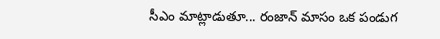సీఎం మాట్లాడుతూ... రంజాన్ మాసం ఒక పండుగ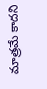మాత్రమే కాదని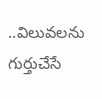..విలువలను గుర్తుచేసే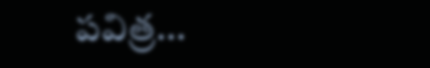పవిత్ర...